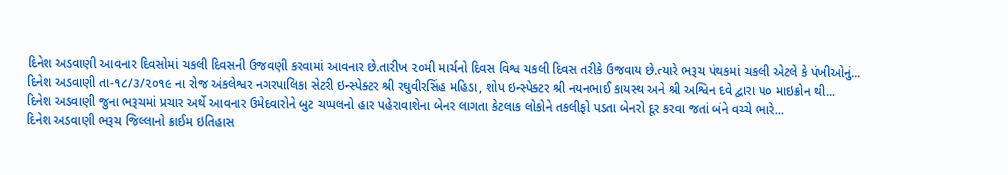દિનેશ અડવાણી આવનાર દિવસોમાં ચકલી દિવસની ઉજવણી કરવામાં આવનાર છે.તારીખ ૨૦મી માર્ચનો દિવસ વિશ્વ ચકલી દિવસ તરીકે ઉજવાય છે.ત્યારે ભરૂચ પંથકમાં ચકલી એટલે કે પંખીઓનું...
દિનેશ અડવાણી તા-૧૮/૩/૨૦૧૯ ના રોજ અંકલેશ્વર નગરપાલિકા સેટરી ઇન્સ્પેક્ટર શ્રી રઘુવીરસિંહ મહિડા, શોપ ઇન્સ્પેક્ટર શ્રી નયનભાઈ કાયસ્થ અને શ્રી અશ્વિન દવે દ્વારા ૫૦ માઇક્રોન થી...
દિનેશ અડવાણી જુના ભરૂચમાં પ્રચાર અર્થે આવનાર ઉમેદવારોને બુટ ચપ્પલનો હાર પહેરાવાશેના બેનર લાગતા કેટલાક લોકોને તકલીફો પડતા બેનરો દૂર કરવા જતાં બંને વચ્ચે ભારે...
દિનેશ અડવાણી ભરૂચ જિલ્લાનો ક્રાઈમ ઇતિહાસ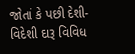જોતાં કે પછી દેશી-વિદેશી દારૂ વિવિધ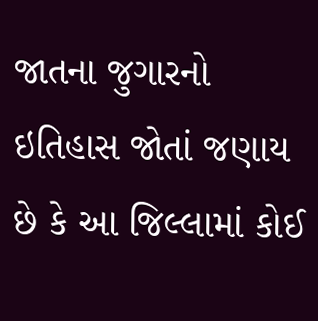જાતના જુગારનો ઇતિહાસ જોતાં જણાય છે કે આ જિલ્લામાં કોઈ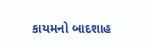કાયમનો બાદશાહ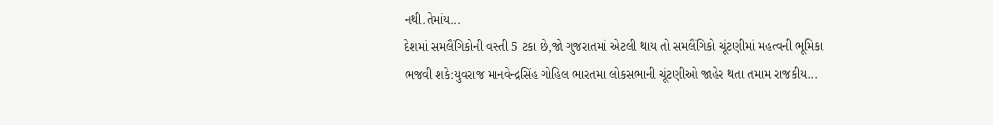નથી.તેમાંય...
દેશમાં સમલૈંગિકોની વસ્તી 5 ટકા છે,જો ગુજરાતમાં એટલી થાય તો સમલૈંગિકો ચૂંટણીમાં મહત્વની ભૂમિકા ભજવી શકે:યુવરાજ માનવેન્દ્રસિંહ ગોહિલ ભારતમા લોકસભાની ચૂંટણીઓ જાહેર થતા તમામ રાજકીય...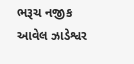ભરૂચ નજીક આવેલ ઝાડેશ્વર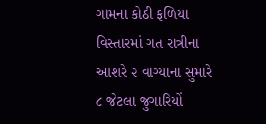ગામના કોઠી ફળિયા વિસ્તારમાં ગત રાત્રીના આશરે ૨ વાગ્યાના સુમારે ૮ જેટલા જુગારિયોં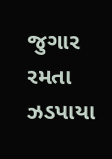જુગાર રમતા ઝડપાયા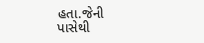હતા.જેની પાસેથી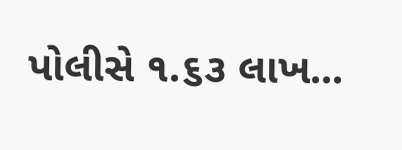પોલીસે ૧.૬૩ લાખ...